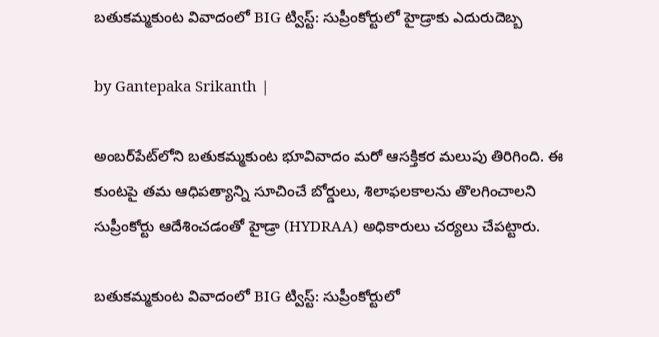బతుకమ్మకుంట వివాదంలో BIG ట్విస్ట్: సుప్రీంకోర్టులో హైడ్రాకు ఎదురుదెబ్బ

by Gantepaka Srikanth |

అంబర్‌పేట్‌లోని బతుకమ్మకుంట భూవివాదం మరో ఆసక్తికర మలుపు తిరిగింది. ఈ కుంటపై తమ ఆధిపత్యాన్ని సూచించే బోర్డులు, శిలాఫలకాలను తొలగించాలని సుప్రీంకోర్టు ఆదేశించడంతో హైడ్రా (HYDRAA) అధికారులు చర్యలు చేపట్టారు.

బతుకమ్మకుంట వివాదంలో BIG ట్విస్ట్: సుప్రీంకోర్టులో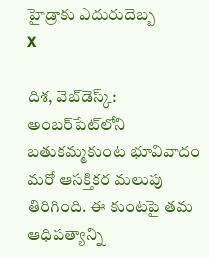హైడ్రాకు ఎదురుదెబ్బ
X

దిశ, వెబ్‌డెస్క్: అంబర్‌పేట్‌లోని బతుకమ్మకుంట భూవివాదం మరో ఆసక్తికర మలుపు తిరిగింది. ఈ కుంటపై తమ ఆధిపత్యాన్ని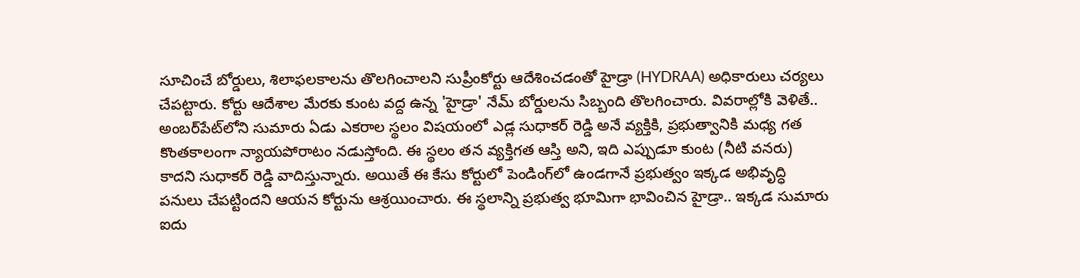సూచించే బోర్డులు, శిలాఫలకాలను తొలగించాలని సుప్రీంకోర్టు ఆదేశించడంతో హైడ్రా (HYDRAA) అధికారులు చర్యలు చేపట్టారు. కోర్టు ఆదేశాల మేరకు కుంట వద్ద ఉన్న 'హైడ్రా' నేమ్ బోర్డులను సిబ్బంది తొలగించారు. వివరాల్లోకి వెళితే.. అంబర్‌పేట్‌లోని సుమారు ఏడు ఎకరాల స్థలం విషయంలో ఎడ్ల సుధాకర్ రెడ్డి అనే వ్యక్తికి, ప్రభుత్వానికి మధ్య గత కొంతకాలంగా న్యాయపోరాటం నడుస్తోంది. ఈ స్థలం తన వ్యక్తిగత ఆస్తి అని, ఇది ఎప్పుడూ కుంట (నీటి వనరు) కాదని సుధాకర్ రెడ్డి వాదిస్తున్నారు. అయితే ఈ కేసు కోర్టులో పెండింగ్‌లో ఉండగానే ప్రభుత్వం ఇక్కడ అభివృద్ధి పనులు చేపట్టిందని ఆయన కోర్టును ఆశ్రయించారు. ఈ స్థలాన్ని ప్రభుత్వ భూమిగా భావించిన హైడ్రా.. ఇక్కడ సుమారు ఐదు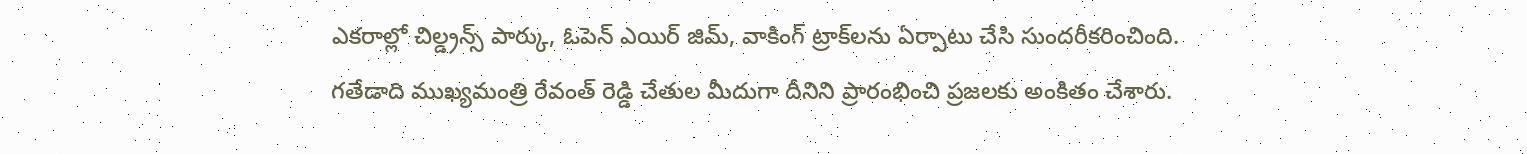ఎకరాల్లో చిల్డ్రన్స్ పార్కు, ఓపెన్ ఎయిర్ జిమ్, వాకింగ్ ట్రాక్‌లను ఏర్పాటు చేసి సుందరీకరించింది. గతేడాది ముఖ్యమంత్రి రేవంత్ రెడ్డి చేతుల మీదుగా దీనిని ప్రారంభించి ప్రజలకు అంకితం చేశారు.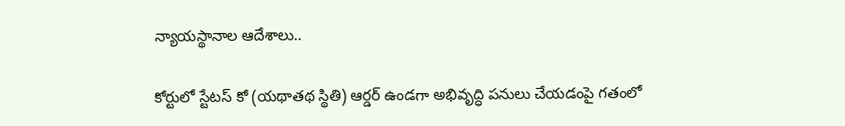న్యాయస్థానాల ఆదేశాలు..

కోర్టులో స్టేటస్ కో (యథాతథ స్థితి) ఆర్డర్ ఉండగా అభివృద్ధి పనులు చేయడంపై గతంలో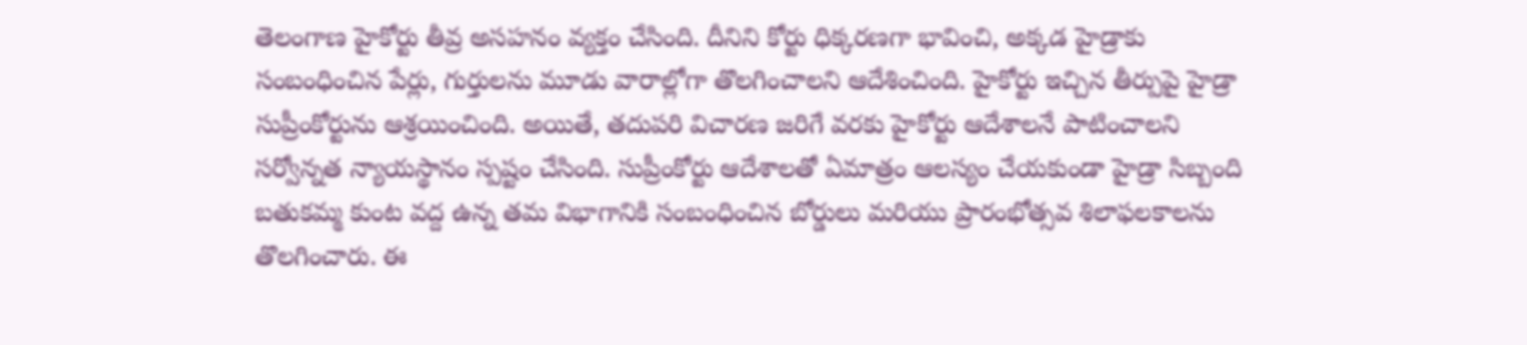తెలంగాణ హైకోర్టు తీవ్ర అసహనం వ్యక్తం చేసింది. దీనిని కోర్టు ధిక్కరణగా భావించి, అక్కడ హైడ్రాకు సంబంధించిన పేర్లు, గుర్తులను మూడు వారాల్లోగా తొలగించాలని ఆదేశించింది. హైకోర్టు ఇచ్చిన తీర్పుపై హైడ్రా సుప్రీంకోర్టును ఆశ్రయించింది. అయితే, తదుపరి విచారణ జరిగే వరకు హైకోర్టు ఆదేశాలనే పాటించాలని సర్వోన్నత న్యాయస్థానం స్పష్టం చేసింది. సుప్రీంకోర్టు ఆదేశాలతో ఏమాత్రం ఆలస్యం చేయకుండా హైడ్రా సిబ్బంది బతుకమ్మ కుంట వద్ద ఉన్న తమ విభాగానికి సంబంధించిన బోర్డులు మరియు ప్రారంభోత్సవ శిలాఫలకాలను తొలగించారు. ఈ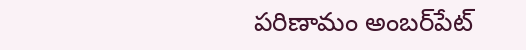పరిణామం అంబర్‌పేట్‌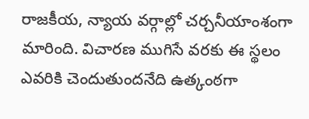రాజకీయ, న్యాయ వర్గాల్లో చర్చనీయాంశంగా మారింది. విచారణ ముగిసే వరకు ఈ స్థలం ఎవరికి చెందుతుందనేది ఉత్కంఠగా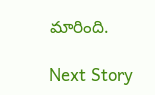మారింది.

Next Story